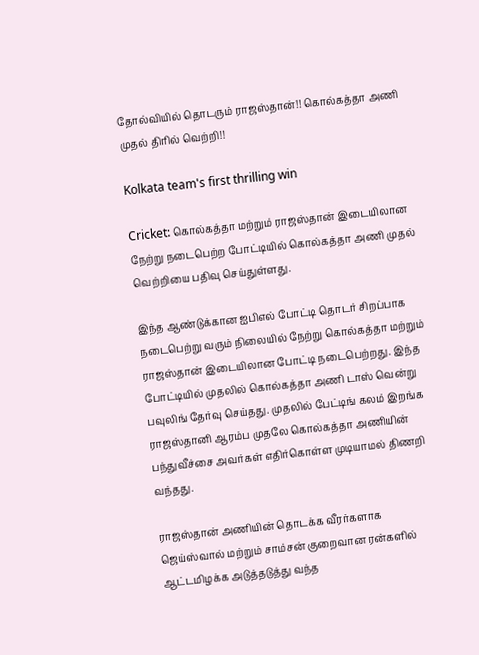தோல்வியில் தொடரும் ராஜஸ்தான்!! கொல்கத்தா அணி முதல் திரில் வெற்றி!!

Kolkata team's first thrilling win

Cricket: கொல்கத்தா மற்றும் ராஜஸ்தான் இடையிலான நேற்று நடைபெற்ற போட்டியில் கொல்கத்தா அணி முதல் வெற்றியை பதிவு செய்துள்ளது.

இந்த ஆண்டுக்கான ஐபிஎல் போட்டி தொடர் சிறப்பாக நடைபெற்று வரும் நிலையில் நேற்று கொல்கத்தா மற்றும் ராஜஸ்தான் இடையிலான போட்டி நடைபெற்றது. இந்த போட்டியில் முதலில் கொல்கத்தா அணி டாஸ் வென்று பவுலிங் தேர்வு செய்தது. முதலில் பேட்டிங் கலம் இறங்க ராஜஸ்தானி ஆரம்ப முதலே கொல்கத்தா அணியின் பந்துவீச்சை அவர்கள் எதிர்கொள்ள முடியாமல் திணறி வந்தது.

ராஜஸ்தான் அணியின் தொடக்க வீரர்களாக ஜெய்ஸ்வால் மற்றும் சாம்சன் குறைவான ரன்களில் ஆட்டமிழக்க அடுத்தடுத்து வந்த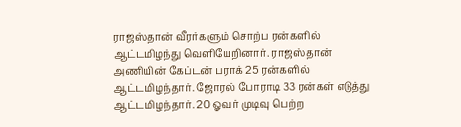ராஜஸ்தான் வீரர்களும் சொற்ப ரன்களில் ஆட்டமிழந்து வெளியேறினார். ராஜஸ்தான் அணியின் கேப்டன் பராக் 25 ரன்களில் ஆட்டமிழந்தார். ஜோரல் போராடி 33 ரன்கள் எடுத்து ஆட்டமிழந்தார். 20 ஓவர் முடிவு பெற்ற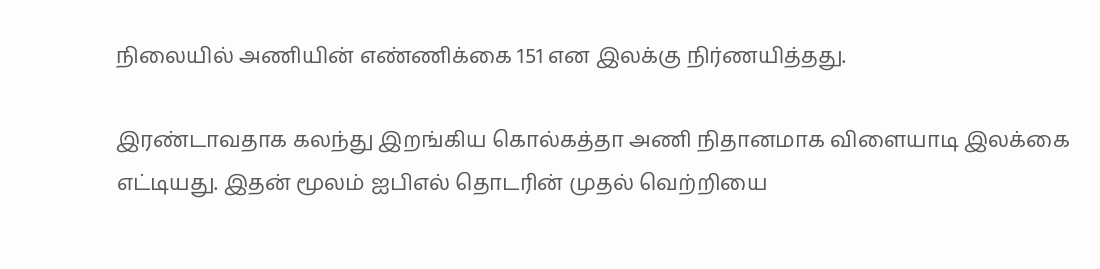நிலையில் அணியின் எண்ணிக்கை 151 என இலக்கு நிர்ணயித்தது.

இரண்டாவதாக கலந்து இறங்கிய கொல்கத்தா அணி நிதானமாக விளையாடி இலக்கை எட்டியது. இதன் மூலம் ஐபிஎல் தொடரின் முதல் வெற்றியை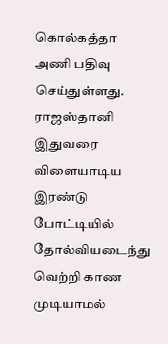கொல்கத்தா அணி பதிவு செய்துள்ளது. ராஜஸ்தானி இதுவரை விளையாடிய இரண்டு போட்டியில் தோல்வியடைந்து வெற்றி காண முடியாமல்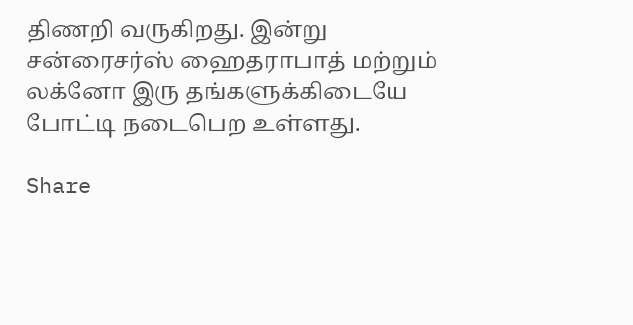திணறி வருகிறது. இன்று சன்ரைசர்ஸ் ஹைதராபாத் மற்றும் லக்னோ இரு தங்களுக்கிடையே போட்டி நடைபெற உள்ளது.

Share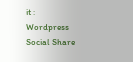it :
Wordpress Social Share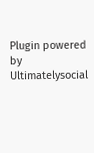Plugin powered by Ultimatelysocial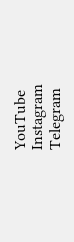YouTube
Instagram
Telegram